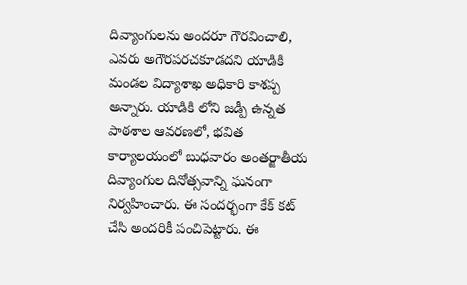దివ్యాంగులను అందరూ గౌరవించాలి, ఎవరు అగౌరపరచకూడదని యాడికి మండల విద్యాశాఖ అధికారి కాశప్ప అన్నారు. యాడికి లోని జడ్పీ ఉన్నత పాఠశాల ఆవరణలో, భవిత కార్యాలయంలో బుధవారం అంతర్జాతీయ దివ్యాంగుల దినోత్సవాన్ని ఘనంగా నిర్వహించారు. ఈ సందర్భంగా కేక్ కట్ చేసి అందరికీ పంచిపెట్టారు. ఈ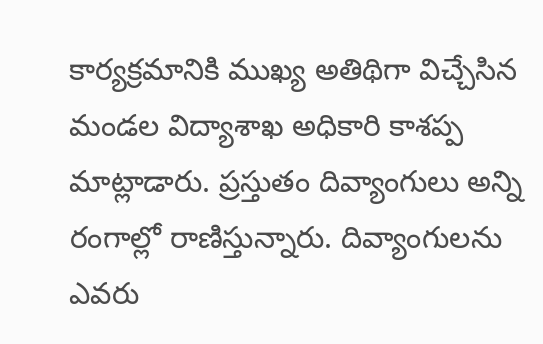కార్యక్రమానికి ముఖ్య అతిథిగా విచ్చేసిన మండల విద్యాశాఖ అధికారి కాశప్ప మాట్లాడారు. ప్రస్తుతం దివ్యాంగులు అన్ని రంగాల్లో రాణిస్తున్నారు. దివ్యాంగులను ఎవరు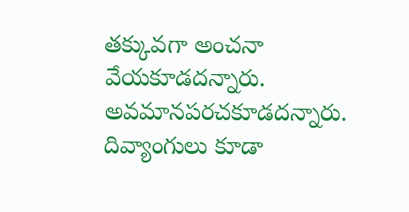తక్కువగా అంచనా వేయకూడదన్నారు. అవమానపరచకూడదన్నారు. దివ్యాంగులు కూడా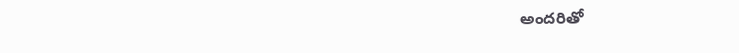అందరితో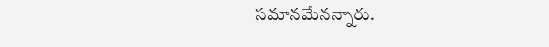సమానమేనన్నారు.